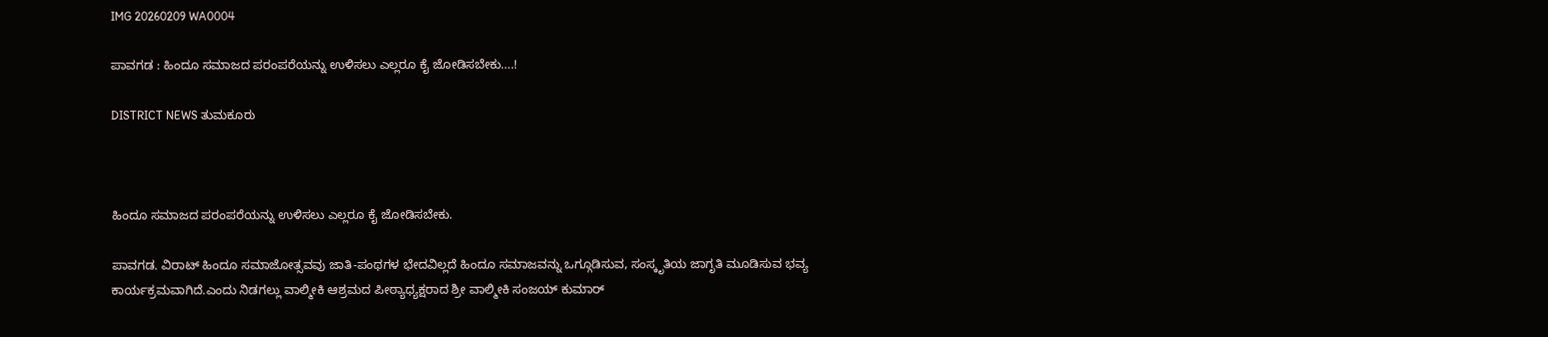IMG 20260209 WA0004

ಪಾವಗಡ : ಹಿಂದೂ ಸಮಾಜದ ಪರಂಪರೆಯನ್ನು ಉಳಿಸಲು ಎಲ್ಲರೂ ಕೈ ಜೋಡಿಸಬೇಕು….!

DISTRICT NEWS ತುಮಕೂರು



ಹಿಂದೂ ಸಮಾಜದ ಪರಂಪರೆಯನ್ನು ಉಳಿಸಲು ಎಲ್ಲರೂ ಕೈ ಜೋಡಿಸಬೇಕು.

ಪಾವಗಡ. ವಿರಾಟ್ ಹಿಂದೂ ಸಮಾಜೋತ್ಸವವು ಜಾತಿ-ಪಂಥಗಳ ಭೇದವಿಲ್ಲದೆ ಹಿಂದೂ ಸಮಾಜವನ್ನು ಒಗ್ಗೂಡಿಸುವ, ಸಂಸ್ಕೃತಿಯ ಜಾಗೃತಿ ಮೂಡಿಸುವ ಭವ್ಯ ಕಾರ್ಯಕ್ರಮವಾಗಿದೆ.ಎಂದು ನಿಡಗಲ್ಲು ವಾಲ್ಮೀಕಿ ಆಶ್ರಮದ ಪೀಠ್ಯಾಧ್ಯಕ್ಷರಾದ ಶ್ರೀ ವಾಲ್ಮೀಕಿ ಸಂಜಯ್ ಕುಮಾರ್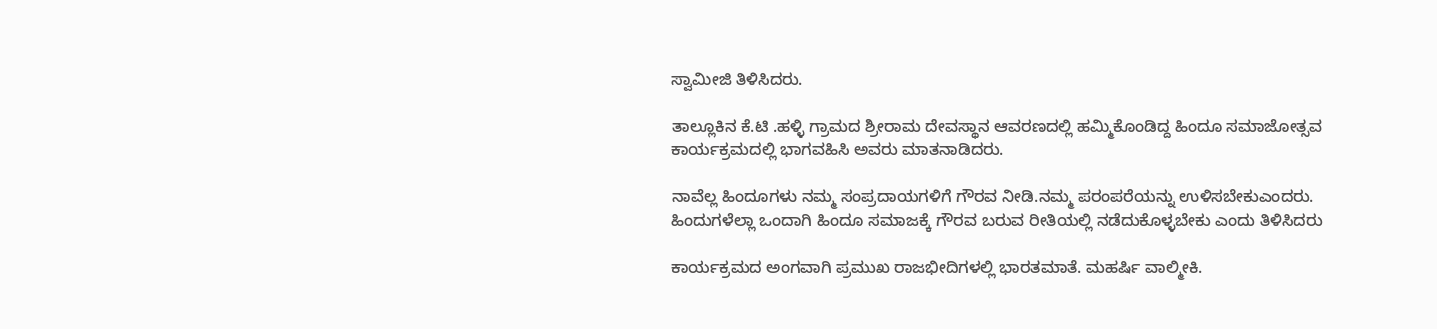ಸ್ವಾಮೀಜಿ ತಿಳಿಸಿದರು.

ತಾಲ್ಲೂಕಿನ ಕೆ.ಟಿ .ಹಳ್ಳಿ ಗ್ರಾಮದ ಶ್ರೀರಾಮ ದೇವಸ್ಥಾನ ಆವರಣದಲ್ಲಿ ಹಮ್ಮಿಕೊಂಡಿದ್ದ ಹಿಂದೂ ಸಮಾಜೋತ್ಸವ ಕಾರ್ಯಕ್ರಮದಲ್ಲಿ ಭಾಗವಹಿಸಿ ಅವರು ಮಾತನಾಡಿದರು.

ನಾವೆಲ್ಲ ಹಿಂದೂಗಳು ನಮ್ಮ ಸಂಪ್ರದಾಯಗಳಿಗೆ ಗೌರವ ನೀಡಿ.ನಮ್ಮ ಪರಂಪರೆಯನ್ನು ಉಳಿಸಬೇಕುಎಂದರು.
ಹಿಂದುಗಳೆಲ್ಲಾ ಒಂದಾಗಿ ಹಿಂದೂ ಸಮಾಜಕ್ಕೆ ಗೌರವ ಬರುವ ರೀತಿಯಲ್ಲಿ ನಡೆದುಕೊಳ್ಳಬೇಕು ಎಂದು ತಿಳಿಸಿದರು

ಕಾರ್ಯಕ್ರಮದ ಅಂಗವಾಗಿ ಪ್ರಮುಖ ರಾಜಭೀದಿಗಳಲ್ಲಿ ಭಾರತಮಾತೆ. ಮಹರ್ಷಿ ವಾಲ್ಮೀಕಿ.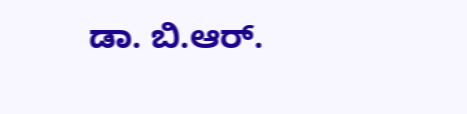ಡಾ. ಬಿ.ಆರ್.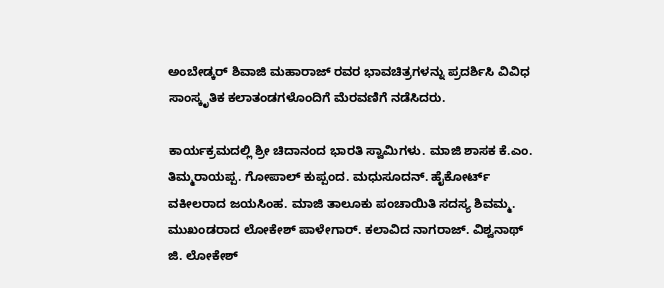ಅಂಬೇಡ್ಕರ್ ಶಿವಾಜಿ ಮಹಾರಾಜ್ ರವರ ಭಾವಚಿತ್ರಗಳನ್ನು ಪ್ರದರ್ಶಿಸಿ ವಿವಿಧ ಸಾಂಸ್ಕೃತಿಕ ಕಲಾತಂಡಗಳೊಂದಿಗೆ ಮೆರವಣಿಗೆ ನಡೆಸಿದರು.

ಕಾರ್ಯಕ್ರಮದಲ್ಲಿ ಶ್ರೀ ಚಿದಾನಂದ ಭಾರತಿ ಸ್ವಾಮಿಗಳು. ಮಾಜಿ ಶಾಸಕ ಕೆ.ಎಂ. ತಿಮ್ಮರಾಯಪ್ಪ. ಗೋಪಾಲ್ ಕುಪ್ಪಂದ. ಮಧುಸೂದನ್. ಹೈಕೋರ್ಟ್ ವಕೀಲರಾದ ಜಯಸಿಂಹ. ಮಾಜಿ ತಾಲೂಕು ಪಂಚಾಯಿತಿ ಸದಸ್ಯ ಶಿವಮ್ಮ. ಮುಖಂಡರಾದ ಲೋಕೇಶ್ ಪಾಳೇಗಾರ್. ಕಲಾವಿದ ನಾಗರಾಜ್. ವಿಶ್ವನಾಥ್ ಜಿ. ಲೋಕೇಶ್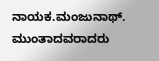ನಾಯಕ.ಮಂಜುನಾಥ್. ಮುಂತಾದವರಾದರು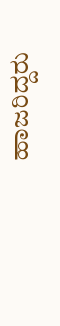ಹಾಜರಿದ್ದರು